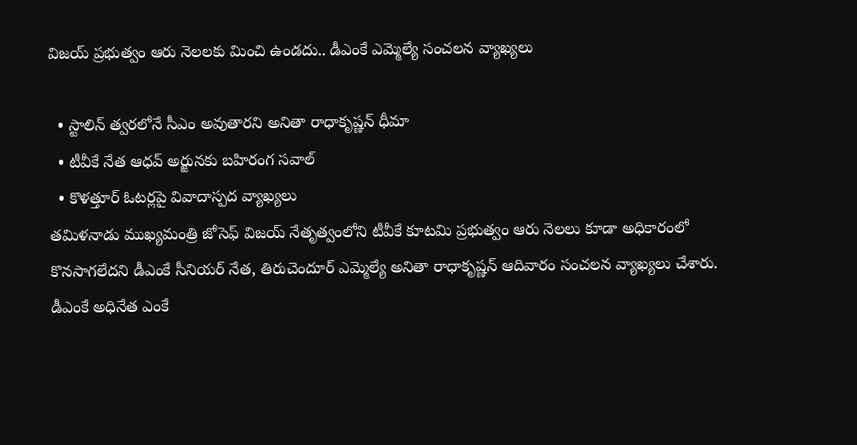విజయ్‌ ప్రభుత్వం ఆరు నెలలకు మించి ఉండదు.. డీఎంకే ఎమ్మెల్యే సంచలన వ్యాఖ్యలు

  • స్టాలిన్ త్వరలోనే సీఎం అవుతారని అనితా రాధాకృష్ణన్ ధీమా
  • టీవీకే నేత ఆధవ్ అర్జునకు బహిరంగ సవాల్
  • కొళత్తూర్ ఓటర్లపై వివాదాస్పద వ్యాఖ్యలు
తమిళనాడు ముఖ్యమంత్రి జోసెఫ్ విజయ్ నేతృత్వంలోని టీవీకే కూటమి ప్రభుత్వం ఆరు నెలలు కూడా అధికారంలో కొనసాగలేదని డీఎంకే సీనియర్ నేత, తిరుచెందూర్ ఎమ్మెల్యే అనితా రాధాకృష్ణన్ ఆదివారం సంచలన వ్యాఖ్యలు చేశారు. డీఎంకే అధినేత ఎంకే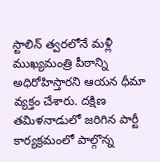స్టాలిన్ త్వరలోనే మళ్లీ ముఖ్యమంత్రి పీఠాన్ని అధిరోహిస్తారని ఆయన ధీమా వ్యక్తం చేశారు. దక్షిణ తమిళనాడులో జరిగిన పార్టీ కార్యక్రమంలో పాల్గొన్న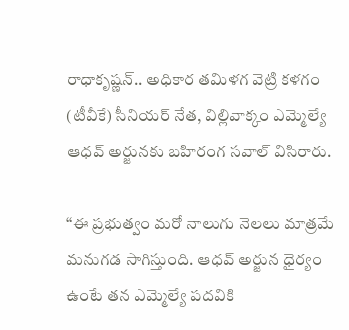రాధాకృష్ణన్.. అధికార తమిళగ వెట్రి కళగం (టీవీకే) సీనియర్ నేత, విల్లివాక్కం ఎమ్మెల్యే ఆధవ్ అర్జునకు బహిరంగ సవాల్ విసిరారు.

‘‘ఈ ప్రభుత్వం మరో నాలుగు నెలలు మాత్రమే మనుగడ సాగిస్తుంది. ఆధవ్ అర్జున ధైర్యం ఉంటే తన ఎమ్మెల్యే పదవికి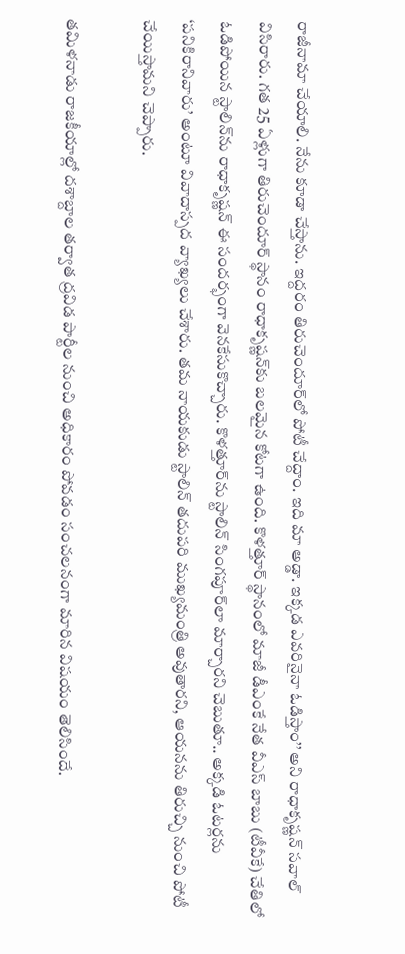రాజీనామా చేయాలి. నేను కూడా చేస్తాను. ఇద్దరం తిరుచెందూర్‌లో పోటీ చేద్దాం. ఇది మా అడ్డా. ఇక్కడ ఎవరినైనా ఓడిస్తాం’’ అని రాధాకృష్ణన్ సవాల్ విసిరారు. గత 25 ఏళ్లుగా తిరుచెందూర్ స్థానం రాధాకృష్ణన్‌కు బలమైన కోటగా ఉంది. కొళత్తూర్ స్థానంలో మాజీ డీఎంకే నేత వీఎస్ బాబు (టీవీకే) చేతిలో ఓడిపోయిన స్టాలిన్‌ను రాధాకృష్ణన్‌ ఈ సందర్భంగా వెనకేసుకొచ్చారు. కొళత్తూర్‌ను స్టాలిన్ సింగపూర్‌లా మార్చారని చెబుతూ.. అక్కడి ఓటర్లను ‘పనికిరానివారు’ అంటూ వివాదాస్పద వ్యాఖ్యలు చేశారు. తమ నాయకుడు స్టాలిన్ తదుపరి ముఖ్యమంత్రి అవుతారని, ఆయనను తిరుచ్చి నుంచి పోటీ చేయిస్తామని చెప్పారు.

తమిళనాడు రాజకీయాల్లో దశాబ్దాల తర్వాత ద్రవిడ పార్టీల నుంచి అధికారం పోవడం సంచలనంగా మారిన విషయం తెలిసిందే.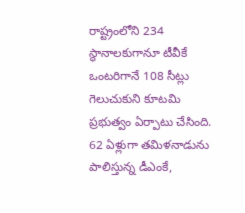రాష్ట్రంలోని 234 స్థానాలకుగానూ టీవీకే ఒంటరిగానే 108 సీట్లు గెలుచుకుని కూటమి ప్రభుత్వం ఏర్పాటు చేసింది. 62 ఏళ్లుగా తమిళనాడును పాలిస్తున్న డీఎంకే,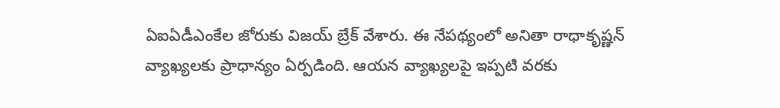ఏఐఏడీఎంకేల జోరుకు విజయ్ బ్రేక్ వేశారు. ఈ నేపథ్యంలో అనితా రాధాకృష్ణన్‌ వ్యాఖ్యలకు ప్రాధాన్యం ఏర్పడింది. ఆయన వ్యాఖ్యలపై ఇప్పటి వరకు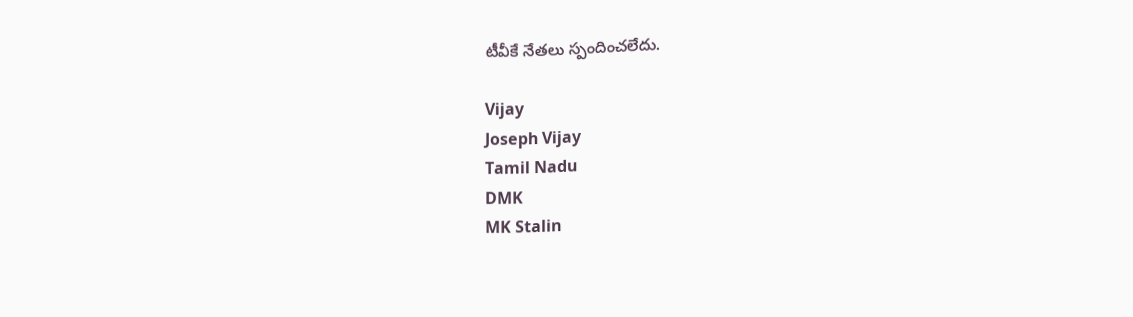టీవీకే నేతలు స్పందించలేదు.

Vijay
Joseph Vijay
Tamil Nadu
DMK
MK Stalin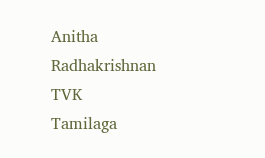Anitha Radhakrishnan
TVK
Tamilaga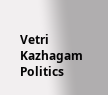Vetri Kazhagam
Politics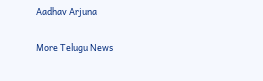Aadhav Arjuna

More Telugu News